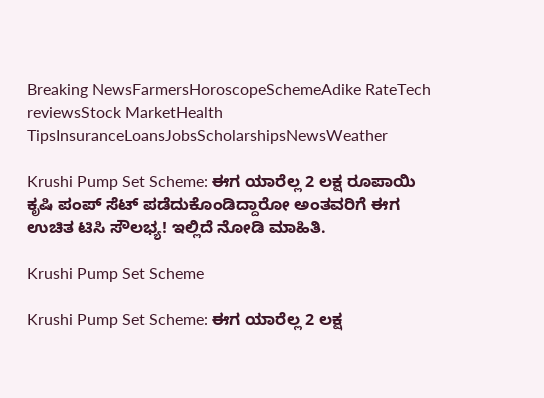Breaking NewsFarmersHoroscopeSchemeAdike RateTech reviewsStock MarketHealth TipsInsuranceLoansJobsScholarshipsNewsWeather

Krushi Pump Set Scheme: ಈಗ ಯಾರೆಲ್ಲ 2 ಲಕ್ಷ ರೂಪಾಯಿ ಕೃಷಿ ಪಂಪ್ ಸೆಟ್ ಪಡೆದುಕೊಂಡಿದ್ದಾರೋ ಅಂತವರಿಗೆ ಈಗ ಉಚಿತ ಟಿಸಿ ಸೌಲಭ್ಯ! ಇಲ್ಲಿದೆ ನೋಡಿ ಮಾಹಿತಿ.

Krushi Pump Set Scheme

Krushi Pump Set Scheme: ಈಗ ಯಾರೆಲ್ಲ 2 ಲಕ್ಷ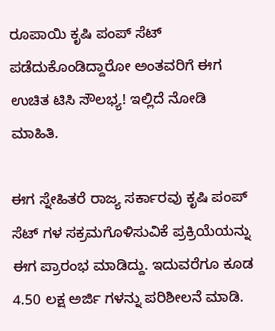ರೂಪಾಯಿ ಕೃಷಿ ಪಂಪ್ ಸೆಟ್ ಪಡೆದುಕೊಂಡಿದ್ದಾರೋ ಅಂತವರಿಗೆ ಈಗ ಉಚಿತ ಟಿಸಿ ಸೌಲಭ್ಯ! ಇಲ್ಲಿದೆ ನೋಡಿ ಮಾಹಿತಿ.

ಈಗ ಸ್ನೇಹಿತರೆ ರಾಜ್ಯ ಸರ್ಕಾರವು ಕೃಷಿ ಪಂಪ್ ಸೆಟ್ ಗಳ ಸಕ್ರಮಗೊಳಿಸುವಿಕೆ ಪ್ರಕ್ರಿಯೆಯನ್ನು ಈಗ ಪ್ರಾರಂಭ ಮಾಡಿದ್ದು. ಇದುವರೆಗೂ ಕೂಡ 4.50 ಲಕ್ಷ ಅರ್ಜಿ ಗಳನ್ನು ಪರಿಶೀಲನೆ ಮಾಡಿ.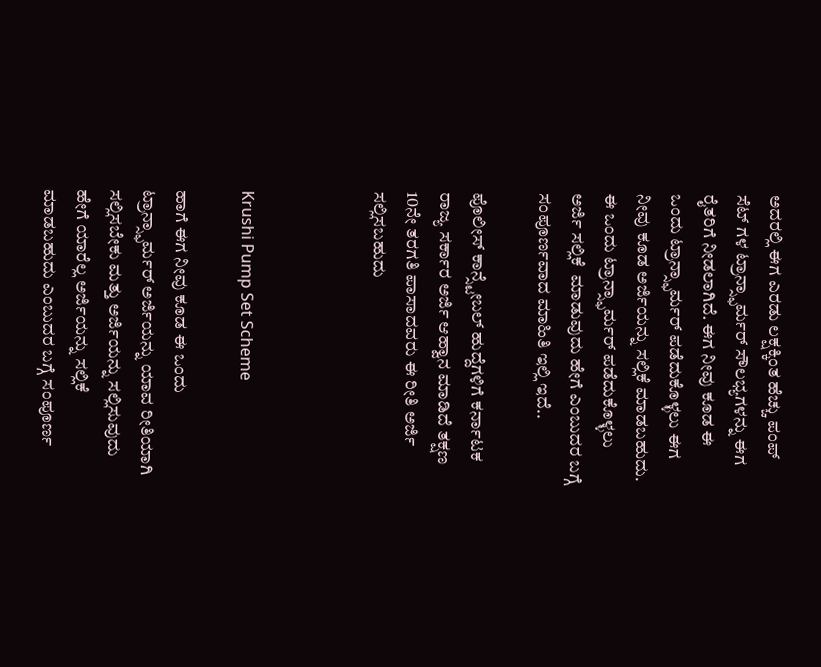ಅದರಲ್ಲಿ ಈಗ ಎರಡು ಲಕ್ಷಕ್ಕಿಂತ ಹೆಚ್ಚು ಪಂಪ್ ಸೆಟ್ ಗಳ ಟ್ರಾನ್ಸ್ಫಾರ್ಮರ್ ಸೌಲಭ್ಯಗಳನ್ನು ಈಗ ರೈತರಿಗೆ ನೀಡಲಾಗಿದೆ. ಈಗ ನೀವು ಕೂಡ ಈ ಒಂದು ಟ್ರಾನ್ಸ್ಫಾರ್ಮರ್ ಪಡೆದುಕೊಳ್ಳಲು ಈಗ ನೀವು ಕೂಡ ಅರ್ಜಿಯನ್ನು ಸಲ್ಲಿಕೆ ಮಾಡಬಹುದು. ಈ ಒಂದು ಟ್ರಾನ್ಸ್ಫಾರ್ಮರ್ ಪಡೆದುಕೊಳ್ಳಲು ಅರ್ಜಿ ಸಲ್ಲಿಕೆ  ಮಾಡುವುದು ಹೇಗೆ ಎಂಬುದರ ಬಗ್ಗೆ ಸಂಪೂರ್ಣವಾದ ಮಾಹಿತಿ ಇಲ್ಲಿ ಇದೆ..

ಪೊಲೀಸ್ ಕಾನ್ಸ್ಟೇಬಲ್ ಹುದ್ದೆಗಳಿಗೆ ಕರ್ನಾಟಕ ರಾಜ್ಯ ಸರ್ಕಾರ ಅರ್ಜಿ ಆಹ್ವಾನ ಮಾಡಿದೆ ತಕ್ಷಣ 10ನೇ ತರಗತಿ ಪಾಸಾದವರು ಈ ರೀತಿ ಅರ್ಜಿ ಸಲ್ಲಿಸಬಹುದು



Krushi Pump Set Scheme

ಹಾಗೆ ಈಗ ನೀವು ಕೂಡ ಈ ಒಂದು ಟ್ರಾನ್ಸ್ಫಾರ್ಮರ್ ಅರ್ಜಿಯನ್ನು ಯಾವ ರೀತಿಯಾಗಿ ಸಲ್ಲಿಸಬೇಕು ಮತ್ತು ಅರ್ಜಿಯನ್ನು ಸಲ್ಲಿಸುವುದು ಹೇಗೆ ಯಾರೆಲ್ಲ ಅರ್ಜಿಯನ್ನು ಸಲ್ಲಿಕೆ  ಮಾಡಬಹುದು ಎಂಬುದರ ಬಗ್ಗೆ ಸಂಪೂರ್ಣ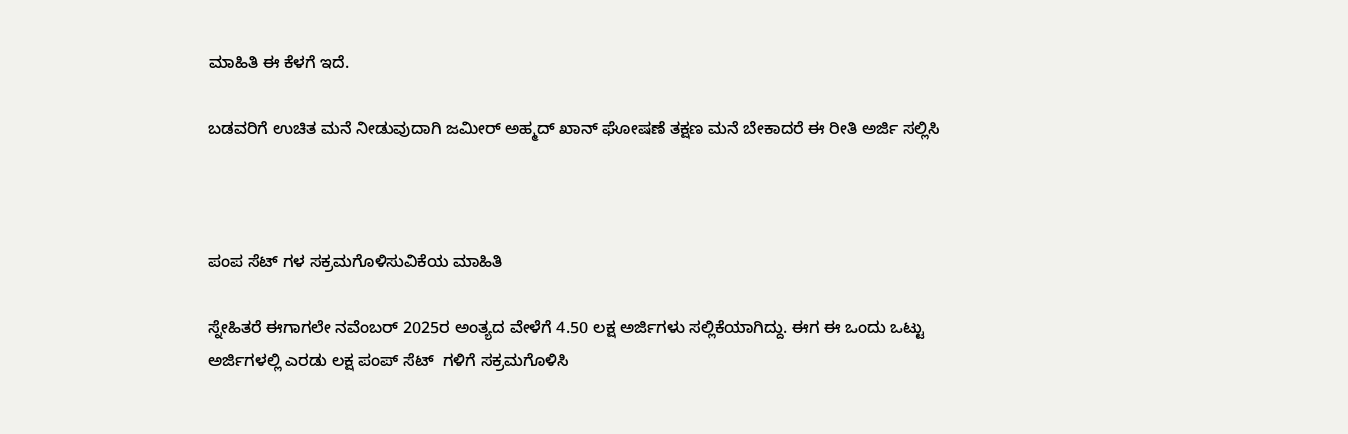ಮಾಹಿತಿ ಈ ಕೆಳಗೆ ಇದೆ.

ಬಡವರಿಗೆ ಉಚಿತ ಮನೆ ನೀಡುವುದಾಗಿ ಜಮೀರ್ ಅಹ್ಮದ್ ಖಾನ್ ಘೋಷಣೆ ತಕ್ಷಣ ಮನೆ ಬೇಕಾದರೆ ಈ ರೀತಿ ಅರ್ಜಿ ಸಲ್ಲಿಸಿ



ಪಂಪ ಸೆಟ್ ಗಳ ಸಕ್ರಮಗೊಳಿಸುವಿಕೆಯ ಮಾಹಿತಿ

ಸ್ನೇಹಿತರೆ ಈಗಾಗಲೇ ನವೆಂಬರ್ 2025ರ ಅಂತ್ಯದ ವೇಳೆಗೆ 4.50 ಲಕ್ಷ ಅರ್ಜಿಗಳು ಸಲ್ಲಿಕೆಯಾಗಿದ್ದು. ಈಗ ಈ ಒಂದು ಒಟ್ಟು ಅರ್ಜಿಗಳಲ್ಲಿ ಎರಡು ಲಕ್ಷ ಪಂಪ್ ಸೆಟ್  ಗಳಿಗೆ ಸಕ್ರಮಗೊಳಿಸಿ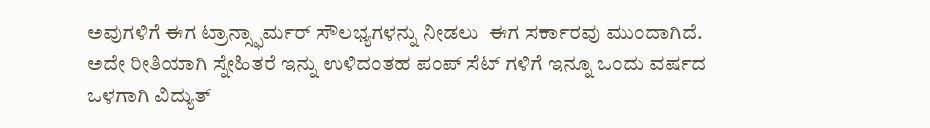ಅವುಗಳಿಗೆ ಈಗ ಟ್ರಾನ್ಸ್ಫಾರ್ಮರ್ ಸೌಲಭ್ಯಗಳನ್ನು ನೀಡಲು  ಈಗ ಸರ್ಕಾರವು ಮುಂದಾಗಿದೆ. ಅದೇ ರೀತಿಯಾಗಿ ಸ್ನೇಹಿತರೆ ಇನ್ನು ಉಳಿದಂತಹ ಪಂಪ್ ಸೆಟ್ ಗಳಿಗೆ ಇನ್ನೂ ಒಂದು ವರ್ಷದ ಒಳಗಾಗಿ ವಿದ್ಯುತ್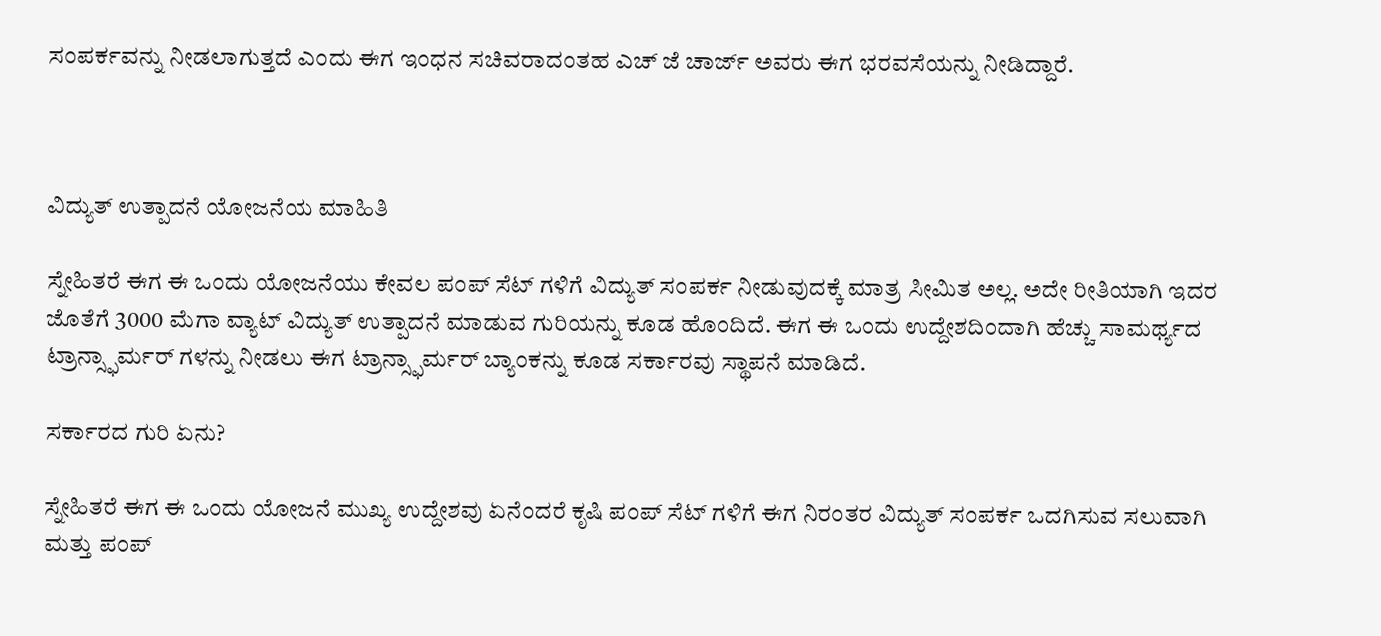ಸಂಪರ್ಕವನ್ನು ನೀಡಲಾಗುತ್ತದೆ ಎಂದು ಈಗ ಇಂಧನ ಸಚಿವರಾದಂತಹ ಎಚ್ ಜೆ ಚಾರ್ಜ್ ಅವರು ಈಗ ಭರವಸೆಯನ್ನು ನೀಡಿದ್ದಾರೆ.



ವಿದ್ಯುತ್ ಉತ್ಪಾದನೆ ಯೋಜನೆಯ ಮಾಹಿತಿ

ಸ್ನೇಹಿತರೆ ಈಗ ಈ ಒಂದು ಯೋಜನೆಯು ಕೇವಲ ಪಂಪ್ ಸೆಟ್ ಗಳಿಗೆ ವಿದ್ಯುತ್ ಸಂಪರ್ಕ ನೀಡುವುದಕ್ಕೆ ಮಾತ್ರ ಸೀಮಿತ ಅಲ್ಲ. ಅದೇ ರೀತಿಯಾಗಿ ಇದರ ಜೊತೆಗೆ 3000 ಮೆಗಾ ವ್ಯಾಟ್ ವಿದ್ಯುತ್ ಉತ್ಪಾದನೆ ಮಾಡುವ ಗುರಿಯನ್ನು ಕೂಡ ಹೊಂದಿದೆ. ಈಗ ಈ ಒಂದು ಉದ್ದೇಶದಿಂದಾಗಿ ಹೆಚ್ಚು ಸಾಮರ್ಥ್ಯದ ಟ್ರಾನ್ಸ್ಫಾರ್ಮರ್ ಗಳನ್ನು ನೀಡಲು ಈಗ ಟ್ರಾನ್ಸ್ಫಾರ್ಮರ್ ಬ್ಯಾಂಕನ್ನು ಕೂಡ ಸರ್ಕಾರವು ಸ್ಥಾಪನೆ ಮಾಡಿದೆ.

ಸರ್ಕಾರದ ಗುರಿ ಏನು?

ಸ್ನೇಹಿತರೆ ಈಗ ಈ ಒಂದು ಯೋಜನೆ ಮುಖ್ಯ ಉದ್ದೇಶವು ಏನೆಂದರೆ ಕೃಷಿ ಪಂಪ್ ಸೆಟ್ ಗಳಿಗೆ ಈಗ ನಿರಂತರ ವಿದ್ಯುತ್ ಸಂಪರ್ಕ ಒದಗಿಸುವ ಸಲುವಾಗಿ ಮತ್ತು ಪಂಪ್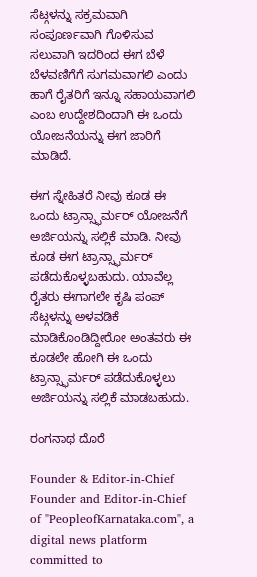ಸೆಟ್ಗಳನ್ನು ಸಕ್ರಮವಾಗಿ ಸಂಪೂರ್ಣವಾಗಿ ಗೊಳಿಸುವ ಸಲುವಾಗಿ ಇದರಿಂದ ಈಗ ಬೆಳೆ ಬೆಳವಣಿಗೆಗೆ ಸುಗಮವಾಗಲಿ ಎಂದು ಹಾಗೆ ರೈತರಿಗೆ ಇನ್ನೂ ಸಹಾಯವಾಗಲಿ ಎಂಬ ಉದ್ದೇಶದಿಂದಾಗಿ ಈ ಒಂದು ಯೋಜನೆಯನ್ನು ಈಗ ಜಾರಿಗೆ ಮಾಡಿದೆ.

ಈಗ ಸ್ನೇಹಿತರೆ ನೀವು ಕೂಡ ಈ ಒಂದು ಟ್ರಾನ್ಸ್ಫಾರ್ಮರ್ ಯೋಜನೆಗೆ ಅರ್ಜಿಯನ್ನು ಸಲ್ಲಿಕೆ ಮಾಡಿ. ನೀವು ಕೂಡ ಈಗ ಟ್ರಾನ್ಸ್ಫಾರ್ಮರ್ ಪಡೆದುಕೊಳ್ಳಬಹುದು. ಯಾವೆಲ್ಲ ರೈತರು ಈಗಾಗಲೇ ಕೃಷಿ ಪಂಪ್ ಸೆಟ್ಗಳನ್ನು ಅಳವಡಿಕೆ ಮಾಡಿಕೊಂಡಿದ್ದೀರೋ ಅಂತವರು ಈ ಕೂಡಲೇ ಹೋಗಿ ಈ ಒಂದು ಟ್ರಾನ್ಸ್ಫಾರ್ಮರ್ ಪಡೆದುಕೊಳ್ಳಲು ಅರ್ಜಿಯನ್ನು ಸಲ್ಲಿಕೆ ಮಾಡಬಹುದು.

ರಂಗನಾಥ ದೊರೆ

Founder & Editor-in-Chief Founder and Editor-in-Chief of "PeopleofKarnataka.com", a digital news platform committed to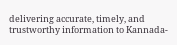delivering accurate, timely, and trustworthy information to Kannada-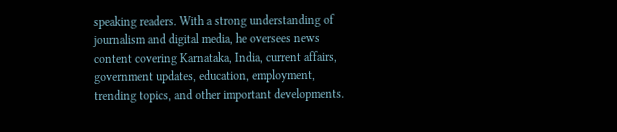speaking readers. With a strong understanding of journalism and digital media, he oversees news content covering Karnataka, India, current affairs, government updates, education, employment, trending topics, and other important developments.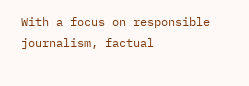With a focus on responsible journalism, factual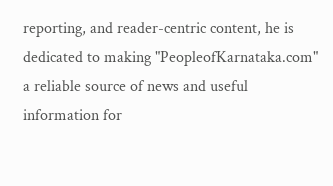reporting, and reader-centric content, he is dedicated to making "PeopleofKarnataka.com" a reliable source of news and useful information for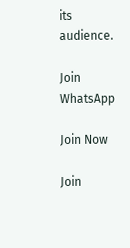its audience.

Join WhatsApp

Join Now

Join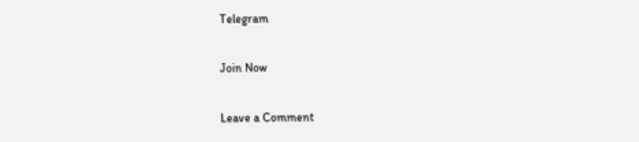Telegram

Join Now

Leave a Comment